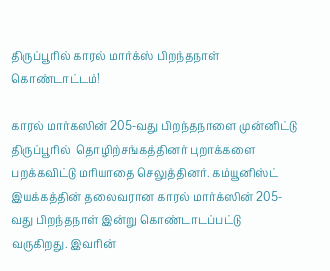திருப்பூரில் காரல் மார்க்ஸ் பிறந்தநாள் கொண்டாட்டம்!

காரல் மார்கஸின் 205-வது பிறந்தநாளை முன்னிட்டு திருப்பூரில்  தொழிற்சங்கத்தினர் புறாக்களை பறக்கவிட்டு மரியாதை செலுத்தினர். கம்யூனிஸ்ட் இயக்கத்தின் தலைவரான காரல் மார்க்ஸின் 205-வது பிறந்தநாள் இன்று கொண்டாடப்பட்டு வருகிறது. இவரின்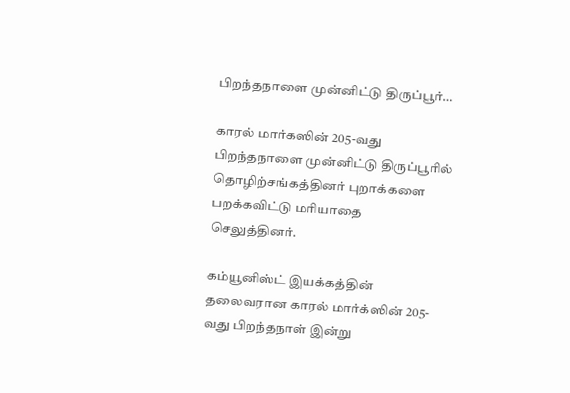பிறந்தநாளை முன்னிட்டு திருப்பூர்…

காரல் மார்கஸின் 205-வது பிறந்தநாளை முன்னிட்டு திருப்பூரில்  தொழிற்சங்கத்தினர் புறாக்களை பறக்கவிட்டு மரியாதை செலுத்தினர்.

கம்யூனிஸ்ட் இயக்கத்தின் தலைவரான காரல் மார்க்ஸின் 205-வது பிறந்தநாள் இன்று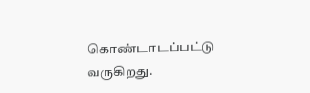கொண்டாடப்பட்டு வருகிறது.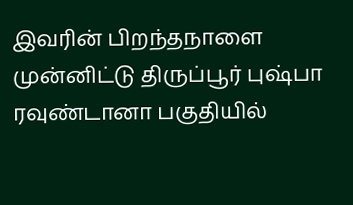இவரின் பிறந்தநாளை முன்னிட்டு திருப்பூர் புஷ்பா ரவுண்டானா பகுதியில்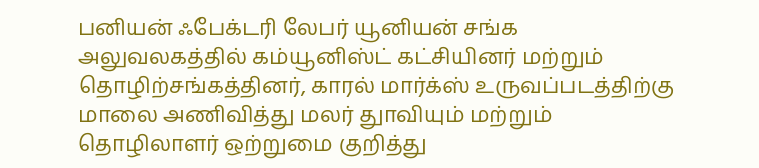பனியன் ஃபேக்டரி லேபர் யூனியன் சங்க அலுவலகத்தில் கம்யூனிஸ்ட் கட்சியினர் மற்றும் தொழிற்சங்கத்தினர், காரல் மார்க்ஸ் உருவப்படத்திற்கு மாலை அணிவித்து மலர் துாவியும் மற்றும் தொழிலாளர் ஒற்றுமை குறித்து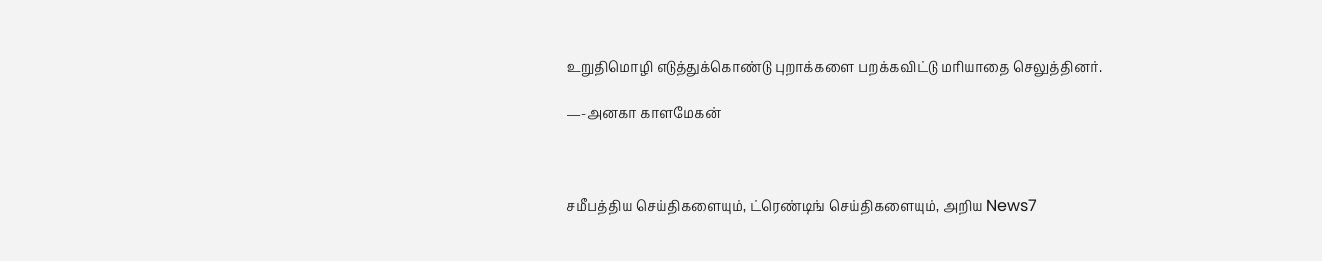உறுதிமொழி எடுத்துக்கொண்டு புறாக்களை பறக்கவிட்டு மரியாதை செலுத்தினர்.

—-அனகா காளமேகன்



சமீபத்திய செய்திகளையும், ட்ரெண்டிங் செய்திகளையும், அறிய News7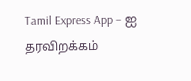Tamil Express App – ஐ தரவிறக்கம்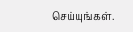செய்யுங்கள்.